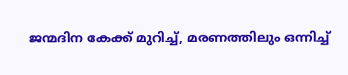ജന്മദിന കേക്ക് മുറിച്ച്, മരണത്തിലും ഒന്നിച്ച്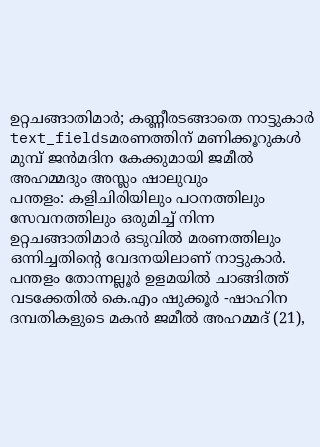ഉറ്റചങ്ങാതിമാർ; കണ്ണീരടങ്ങാതെ നാട്ടുകാർ
text_fieldsമരണത്തിന് മണിക്കൂറുകൾ മുമ്പ് ജൻമദിന കേക്കുമായി ജമീൽ അഹമ്മദും അസ്ലം ഷാലുവും
പന്തളം: കളിചിരിയിലും പഠനത്തിലും സേവനത്തിലും ഒരുമിച്ച് നിന്ന ഉറ്റചങ്ങാതിമാർ ഒടുവിൽ മരണത്തിലും ഒന്നിച്ചതിന്റെ വേദനയിലാണ് നാട്ടുകാർ. പന്തളം തോന്നല്ലൂർ ഉളമയിൽ ചാങ്ങിത്ത് വടക്കേതിൽ കെ.എം ഷുക്കൂർ -ഷാഹിന ദമ്പതികളുടെ മകൻ ജമീൽ അഹമ്മദ് (21),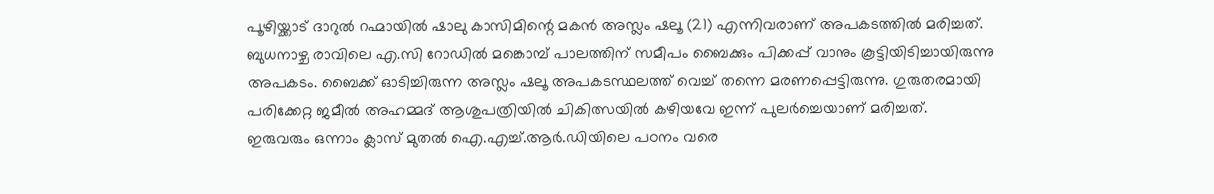പൂഴിയ്ക്കാട് ദാറുൽ റഹ്മായിൽ ഷാലു കാസിമിന്റെ മകൻ അസ്ലം ഷലൂ (21) എന്നിവരാണ് അപകടത്തിൽ മരിച്ചത്.
ബുധനാഴ്ച രാവിലെ എ.സി റോഡിൽ മങ്കൊമ്പ് പാലത്തിന് സമീപം ബൈക്കും പിക്കപ്പ് വാനും കൂട്ടിയിടിച്ചായിരുന്നു അപകടം. ബൈക്ക് ഓടിച്ചിരുന്ന അസ്ലം ഷലൂ അപകടസ്ഥലത്ത് വെച്ച് തന്നെ മരണപ്പെട്ടിരുന്നു. ഗുരുതരമായി പരിക്കേറ്റ ജമീൽ അഹമ്മദ് ആശുപത്രിയിൽ ചികിത്സയിൽ കഴിയവേ ഇന്ന് പുലർച്ചെയാണ് മരിച്ചത്.
ഇരുവരും ഒന്നാം ക്ലാസ് മുതൽ ഐ.എച്ച്.ആർ.ഡിയിലെ പഠനം വരെ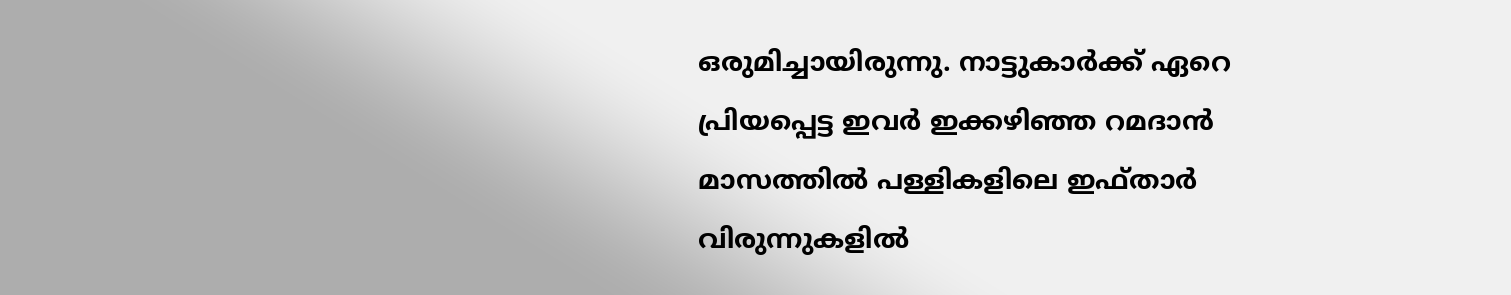ഒരുമിച്ചായിരുന്നു. നാട്ടുകാർക്ക് ഏറെ പ്രിയപ്പെട്ട ഇവർ ഇക്കഴിഞ്ഞ റമദാൻ മാസത്തിൽ പള്ളികളിലെ ഇഫ്താർ വിരുന്നുകളിൽ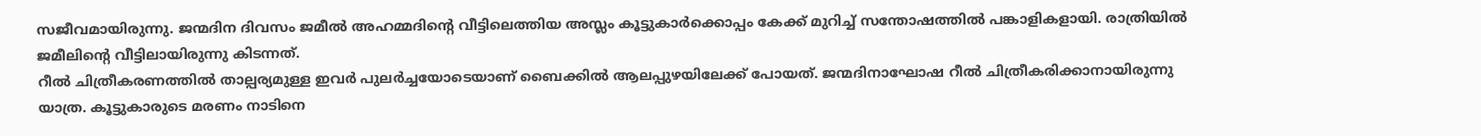സജീവമായിരുന്നു. ജന്മദിന ദിവസം ജമീൽ അഹമ്മദിന്റെ വീട്ടിലെത്തിയ അസ്ലം കൂട്ടുകാർക്കൊപ്പം കേക്ക് മുറിച്ച് സന്തോഷത്തിൽ പങ്കാളികളായി. രാത്രിയിൽ ജമീലിന്റെ വീട്ടിലായിരുന്നു കിടന്നത്.
റീൽ ചിത്രീകരണത്തിൽ താല്പര്യമുള്ള ഇവർ പുലർച്ചയോടെയാണ് ബൈക്കിൽ ആലപ്പുഴയിലേക്ക് പോയത്. ജന്മദിനാഘോഷ റീൽ ചിത്രീകരിക്കാനായിരുന്നു യാത്ര. കൂട്ടുകാരുടെ മരണം നാടിനെ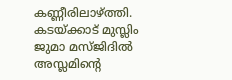കണ്ണീരിലാഴ്ത്തി. കടയ്ക്കാട് മുസ്ലിം ജുമാ മസ്ജിദിൽ അസ്ലമിന്റെ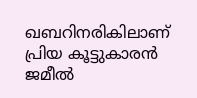ഖബറിനരികിലാണ് പ്രിയ കൂട്ടുകാരൻ ജമീൽ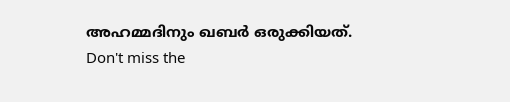അഹമ്മദിനും ഖബർ ഒരുക്കിയത്.
Don't miss the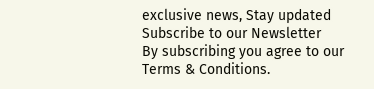exclusive news, Stay updated
Subscribe to our Newsletter
By subscribing you agree to our Terms & Conditions.